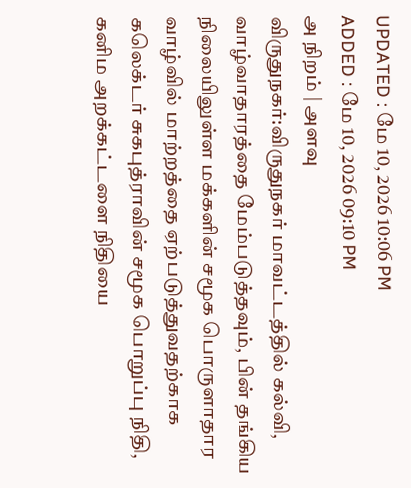UPDATED : மே 10, 2026 10:06 PM
ADDED : மே 10, 2026 09:10 PM
அ நிறம் | அளவு
விருதுநகர்:விருதுநகர் மாவட்டத்தில் கல்வி, வாழ்வாதாரத்தை மேம்படுத்தவும், பின் தங்கிய நிலையிலுள்ள மக்களின் சமூக பொருளாதார வாழ்வில் மாற்றத்தை ஏற்படுத்துவதற்காக கலெக்டர் சுகபுத்ராவின் சமூக பொறுப்பு நிதி, கனிம அறக்கட்டளை நிதியை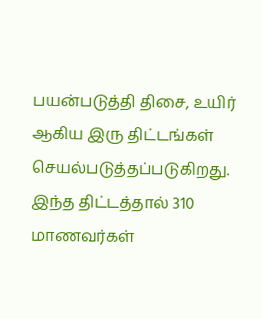பயன்படுத்தி திசை, உயிர் ஆகிய இரு திட்டங்கள் செயல்படுத்தப்படுகிறது. இந்த திட்டத்தால் 310 மாணவர்கள்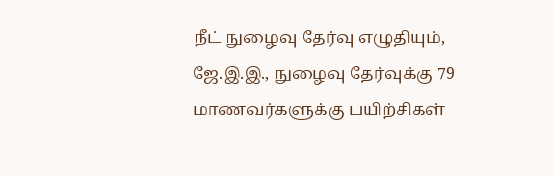நீட் நுழைவு தேர்வு எழுதியும், ஜே.இ.இ., நுழைவு தேர்வுக்கு 79 மாணவர்களுக்கு பயிற்சிகள்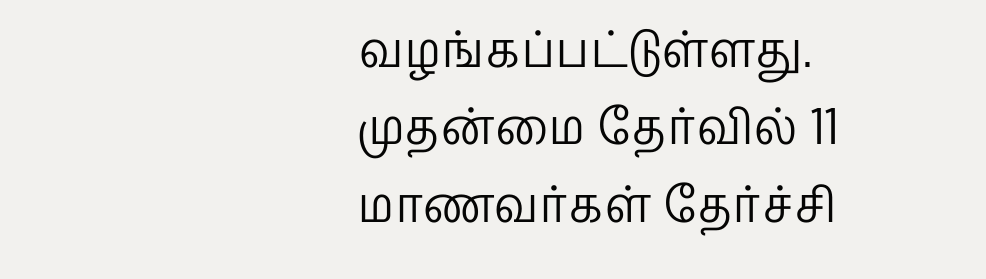வழங்கப்பட்டுள்ளது.
முதன்மை தேர்வில் 11 மாணவர்கள் தேர்ச்சி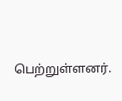பெற்றுள்ளனர்.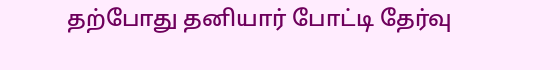தற்போது தனியார் போட்டி தேர்வு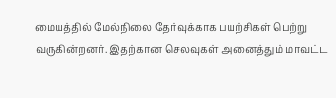மையத்தில் மேல்நிலை தேர்வுக்காக பயற்சிகள் பெற்று வருகின்றனர். இதற்கான செலவுகள் அனைத்தும் மாவட்ட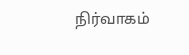நிர்வாகம்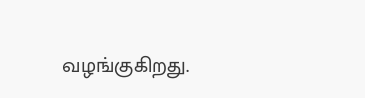வழங்குகிறது.